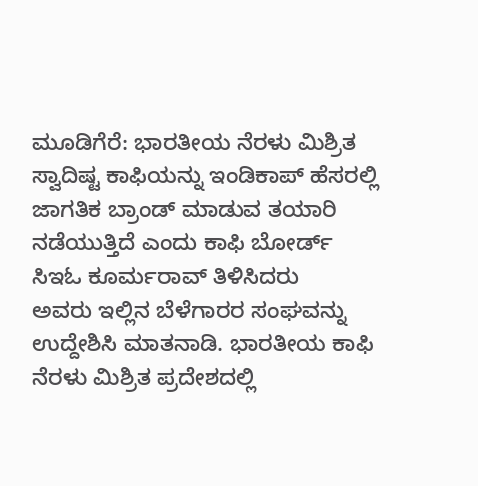ಮೂಡಿಗೆರೆ: ಭಾರತೀಯ ನೆರಳು ಮಿಶ್ರಿತ ಸ್ವಾದಿಷ್ಟ ಕಾಫಿಯನ್ನು ಇಂಡಿಕಾಪ್ ಹೆಸರಲ್ಲಿ ಜಾಗತಿಕ ಬ್ರಾಂಡ್ ಮಾಡುವ ತಯಾರಿ ನಡೆಯುತ್ತಿದೆ ಎಂದು ಕಾಫಿ ಬೋರ್ಡ್ ಸಿಇಓ ಕೂರ್ಮರಾವ್ ತಿಳಿಸಿದರು
ಅವರು ಇಲ್ಲಿನ ಬೆಳೆಗಾರರ ಸಂಘವನ್ನು ಉದ್ದೇಶಿಸಿ ಮಾತನಾಡಿ. ಭಾರತೀಯ ಕಾಫಿ ನೆರಳು ಮಿಶ್ರಿತ ಪ್ರದೇಶದಲ್ಲಿ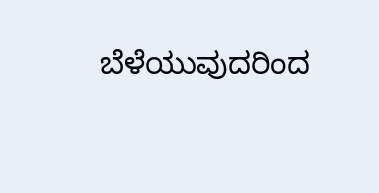ಬೆಳೆಯುವುದರಿಂದ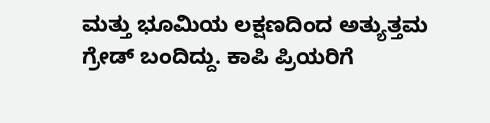ಮತ್ತು ಭೂಮಿಯ ಲಕ್ಷಣದಿಂದ ಅತ್ಯುತ್ತಮ ಗ್ರೇಡ್ ಬಂದಿದ್ದು. ಕಾಪಿ ಪ್ರಿಯರಿಗೆ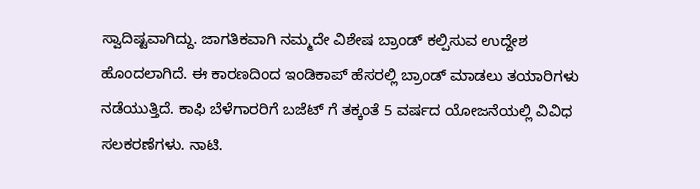ಸ್ವಾದಿಷ್ಟವಾಗಿದ್ದು. ಜಾಗತಿಕವಾಗಿ ನಮ್ಮದೇ ವಿಶೇಷ ಬ್ರಾಂಡ್ ಕಲ್ಪಿಸುವ ಉದ್ದೇಶ ಹೊಂದಲಾಗಿದೆ. ಈ ಕಾರಣದಿಂದ ಇಂಡಿಕಾಪ್ ಹೆಸರಲ್ಲಿ ಬ್ರಾಂಡ್ ಮಾಡಲು ತಯಾರಿಗಳು ನಡೆಯುತ್ತಿದೆ. ಕಾಫಿ ಬೆಳೆಗಾರರಿಗೆ ಬಜೆಟ್ ಗೆ ತಕ್ಕಂತೆ 5 ವರ್ಷದ ಯೋಜನೆಯಲ್ಲಿ ವಿವಿಧ ಸಲಕರಣೆಗಳು. ನಾಟಿ.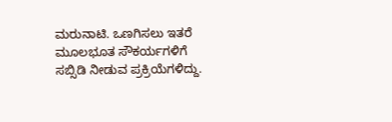ಮರುನಾಟಿ. ಒಣಗಿಸಲು ಇತರೆ
ಮೂಲಭೂತ ಸೌಕರ್ಯಗಳಿಗೆ ಸಬ್ಸಿಡಿ ನೀಡುವ ಪ್ರಕ್ರಿಯೆಗಳಿದ್ದು.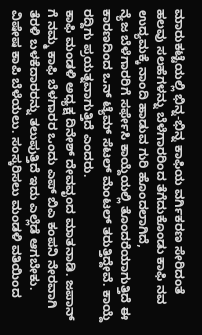ಮಾರುಕಟ್ಟೆಯಲ್ಲಿ ಭಿನ್ನ-ಭಿನ್ನ ಕಾಫಿಯ ವರ್ಗಿಕರಣ ಸೇರಿದಂತೆ ಹಲವು ಸಲಹೆಗಳನ್ನು ಬೆಳೆಗಾರರಿಂದ ತೆಗೆದುಕೊಂಡು ಕಾಫಿ ನವ ಉದ್ಯಮಕ್ಕೆ ನಾಂದಿ ಹಾಡುವ ಗುರಿ ಹೊಂದಲಾಗಿದೆ,
ನ್ಯೆಜ ಬೆಳೆಗಾರರಿಗೆ ಸರ್ಫೇಸಿ ಕಾಯ್ದೆಯಲ್ಲಿ ತೊಂದರೆಯಾಗುತ್ತಿದೆ ಈ ಕಾರಣದಿಂದ ಒನ್ ಟ್ಯೆಮ್ ಸೆಟಲ್ ಮೆಂಟಲ್ ತರುತ್ತಿದ್ದೇವೆ. ಕಾಯ್ದೆ ರದ್ದಿಗು ಪ್ರಯತ್ನವಾಗುತ್ತಿದೆ ಎಂದರು.
ಕಾಫಿ ಮಂಡಳಿ ಅಧ್ಯಕ್ಷ ದಿನೇಶ್ ದೇವವೃಂದ ಮಾತನಾಡಿ. ಜಪಾನ್ ಗೆ ನಮ್ಮ ಕಾಫಿ ಬೆಳಗಾರರ ಒಂದು ಎಪ್ ಬಿಎ ಕಂಪನಿ ನೇರವಾಗಿ ತೆರಳಿ ಬಳಕೆದಾರರನ್ನು ತಲುಪುತ್ತಿದೆ ಇದು ಎಲ್ಲೆಡೆ ಆಗಬೇಕು. ವಿಷೇಷ ಕಾಪಿ ಬೆಳೆಯಲು. ಸಂಸ್ಕರಿಸಲು ಮಂಡಳಿ ವತಿಯಿಂದ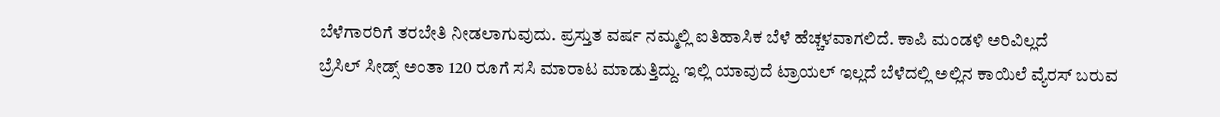ಬೆಳೆಗಾರರಿಗೆ ತರಬೇತಿ ನೀಡಲಾಗುವುದು. ಪ್ರಸ್ತುತ ವರ್ಷ ನಮ್ಮಲ್ಲಿ ಐತಿಹಾಸಿಕ ಬೆಳೆ ಹೆಚ್ಚಳವಾಗಲಿದೆ. ಕಾಪಿ ಮಂಡಳಿ ಅರಿವಿಲ್ಲದೆ
ಬ್ರೆಸಿಲ್ ಸೀಡ್ಸ್ ಅಂತಾ 120 ರೂಗೆ ಸಸಿ ಮಾರಾಟ ಮಾಡುತ್ತಿದ್ದು. ಇಲ್ಲಿ ಯಾವುದೆ ಟ್ರಾಯಲ್ ಇಲ್ಲದೆ ಬೆಳೆದಲ್ಲಿ ಅಲ್ಲಿನ ಕಾಯಿಲೆ ವ್ಯೆರಸ್ ಬರುವ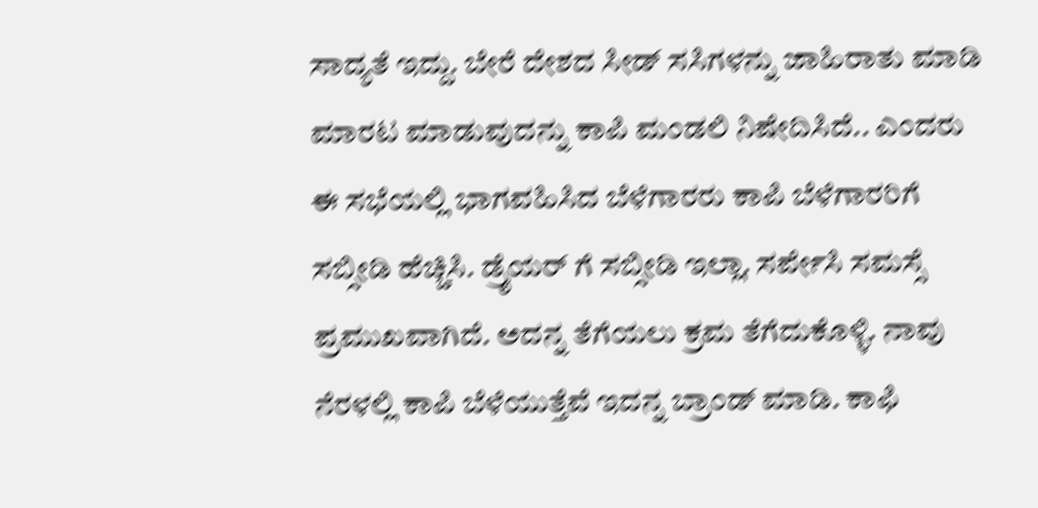ಸಾದ್ಯತೆ ಇದ್ದು. ಬೇರೆ ದೇಶದ ಸೀಡ್ ಸಸಿಗಳನ್ನು ಜಾಹಿರಾತು ಮಾಡಿ ಮಾರಟ ಮಾಡುವುದನ್ನು ಕಾಪಿ ಮಂಡಲಿ ನಿಷೇದಿಸಿದೆ.. ಎಂದರು
ಈ ಸಭೆಯಲ್ಲಿ ಭಾಗವಹಿಸಿದ ಬೆಳೆಗಾರರು ಕಾಪಿ ಬೆಳೆಗಾರರಿಗೆ ಸಬ್ಸೀಡಿ ಹೆಚ್ಚಿಸಿ. ಡ್ರೈಯರ್ ಗೆ ಸಬ್ಸೀಡಿ ಇಲ್ಲಾ. ಸರ್ಪೇಸಿ ಸಮಸ್ಸೆ ಪ್ರಮುಖವಾಗಿದೆ. ಅದನ್ನ ತೆಗೆಯಲು ಕ್ರಮ ತೆಗೆದುಕೊಳ್ಳಿ. ನಾವು ನೆರಳಲ್ಲಿ ಕಾಪಿ ಬೆಳೆಯುತ್ತೆವೆ ಇದನ್ನ ಬ್ರಾಂಡ್ ಮಾಡಿ. ಕಾಫಿ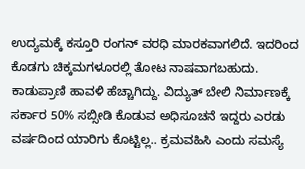ಉದ್ಯಮಕ್ಕೆ ಕಸ್ತೂರಿ ರಂಗನ್ ವರಧಿ ಮಾರಕವಾಗಲಿದೆ. ಇದರಿಂದ ಕೊಡಗು ಚಿಕ್ಕಮಗಳೂರಲ್ಲಿ ತೋಟ ನಾಷವಾಗಬಹುದು. ಕಾಡುಪ್ರಾಣಿ ಹಾವಳಿ ಹೆಚ್ಚಾಗಿದ್ದು. ವಿದ್ಯುತ್ ಬೇಲಿ ನಿರ್ಮಾಣಕ್ಕೆ ಸರ್ಕಾರ 50% ಸಬ್ಸೀಡಿ ಕೊಡುವ ಅಧಿಸೂಚನೆ ಇದ್ದರು ಎರಡು ವರ್ಷದಿಂದ ಯಾರಿಗು ಕೊಟ್ಟಿಲ್ಲ.. ಕ್ರಮವಹಿಸಿ ಎಂದು ಸಮಸ್ಯೆ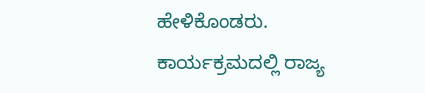ಹೇಳಿಕೊಂಡರು.
ಕಾರ್ಯಕ್ರಮದಲ್ಲಿ ರಾಜ್ಯ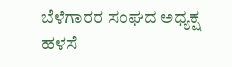ಬೆಳೆಗಾರರ ಸಂಘದ ಅಧ್ಯಕ್ಷ ಹಳಸೆ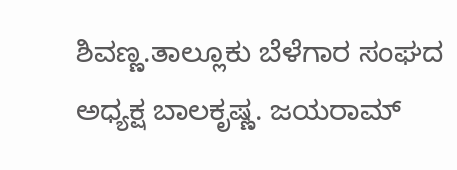ಶಿವಣ್ಣ.ತಾಲ್ಲೂಕು ಬೆಳೆಗಾರ ಸಂಘದ ಅಧ್ಯಕ್ಷ ಬಾಲಕೃಷ್ಣ. ಜಯರಾಮ್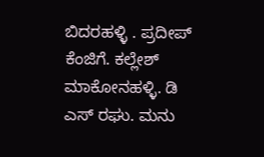ಬಿದರಹಳ್ಳಿ . ಪ್ರದೀಪ್ ಕೆಂಜಿಗೆ. ಕಲ್ಲೇಶ್ ಮಾಕೋನಹಳ್ಳಿ. ಡಿ ಎಸ್ ರಘು. ಮನು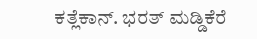ಕತ್ಲೆಕಾನ್. ಭರತ್ ಮಡ್ಡಿಕೆರೆ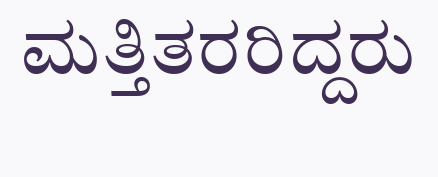ಮತ್ತಿತರರಿದ್ದರು